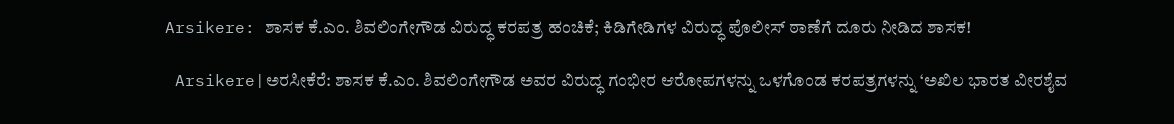Arsikere: ಶಾಸಕ ಕೆ.ಎಂ. ಶಿವಲಿಂಗೇಗೌಡ ವಿರುದ್ಧ ಕರಪತ್ರ ಹಂಚಿಕೆ; ಕಿಡಿಗೇಡಿಗಳ ವಿರುದ್ಧ ಪೊಲೀಸ್ ಠಾಣೆಗೆ ದೂರು ನೀಡಿದ ಶಾಸಕ!

 Arsikere|ಅರಸೀಕೆರೆ: ಶಾಸಕ ಕೆ.ಎಂ. ಶಿವಲಿಂಗೇಗೌಡ ಅವರ ವಿರುದ್ಧ ಗಂಭೀರ ಆರೋಪಗಳನ್ನು ಒಳಗೊಂಡ ಕರಪತ್ರಗಳನ್ನು ‘ಅಖಿಲ ಭಾರತ ವೀರಶೈವ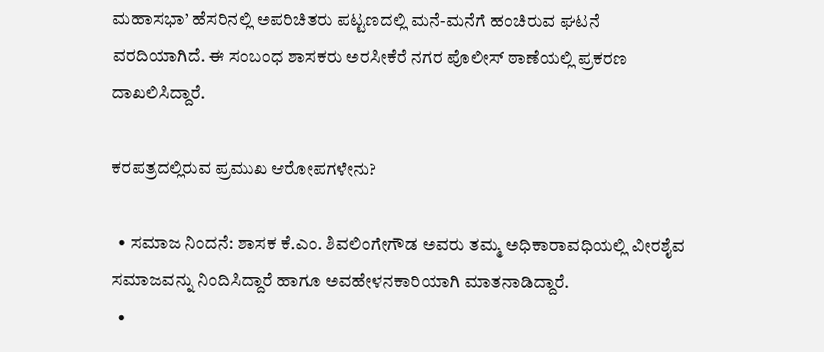ಮಹಾಸಭಾ’ ಹೆಸರಿನಲ್ಲಿ ಅಪರಿಚಿತರು ಪಟ್ಟಣದಲ್ಲಿ ಮನೆ-ಮನೆಗೆ ಹಂಚಿರುವ ಘಟನೆ ವರದಿಯಾಗಿದೆ. ಈ ಸಂಬಂಧ ಶಾಸಕರು ಅರಸೀಕೆರೆ ನಗರ ಪೊಲೀಸ್ ಠಾಣೆಯಲ್ಲಿ ಪ್ರಕರಣ ದಾಖಲಿಸಿದ್ದಾರೆ.

ಕರಪತ್ರದಲ್ಲಿರುವ ಪ್ರಮುಖ ಆರೋಪಗಳೇನು?

  • ಸಮಾಜ ನಿಂದನೆ: ಶಾಸಕ ಕೆ.ಎಂ. ಶಿವಲಿಂಗೇಗೌಡ ಅವರು ತಮ್ಮ ಅಧಿಕಾರಾವಧಿಯಲ್ಲಿ ವೀರಶೈವ ಸಮಾಜವನ್ನು ನಿಂದಿಸಿದ್ದಾರೆ ಹಾಗೂ ಅವಹೇಳನಕಾರಿಯಾಗಿ ಮಾತನಾಡಿದ್ದಾರೆ.
  •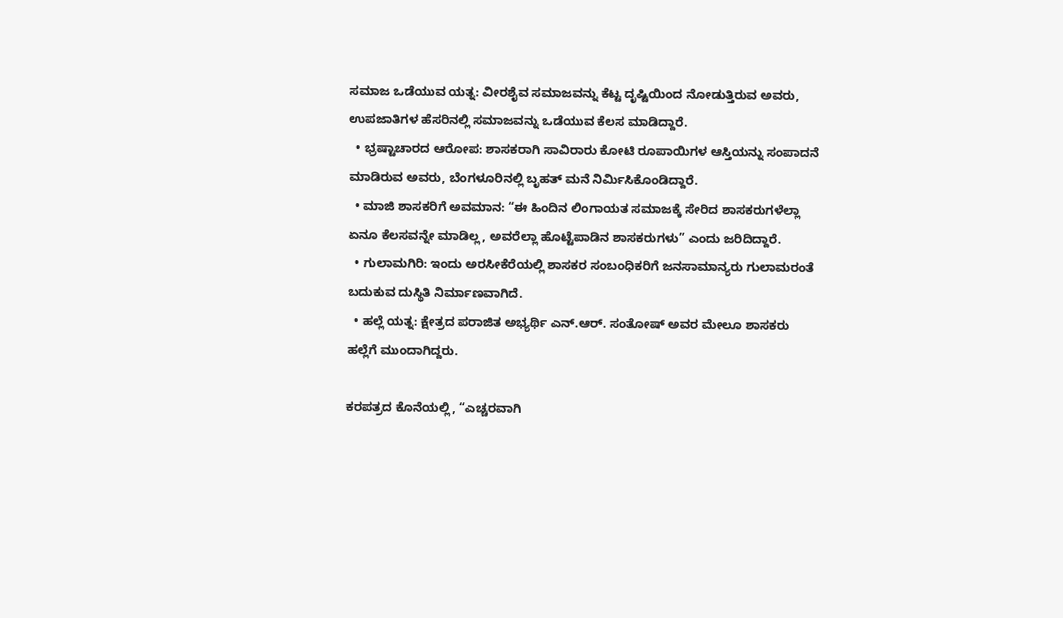ಸಮಾಜ ಒಡೆಯುವ ಯತ್ನ: ವೀರಶೈವ ಸಮಾಜವನ್ನು ಕೆಟ್ಟ ದೃಷ್ಟಿಯಿಂದ ನೋಡುತ್ತಿರುವ ಅವರು, ಉಪಜಾತಿಗಳ ಹೆಸರಿನಲ್ಲಿ ಸಮಾಜವನ್ನು ಒಡೆಯುವ ಕೆಲಸ ಮಾಡಿದ್ದಾರೆ.
  • ಭ್ರಷ್ಟಾಚಾರದ ಆರೋಪ: ಶಾಸಕರಾಗಿ ಸಾವಿರಾರು ಕೋಟಿ ರೂಪಾಯಿಗಳ ಆಸ್ತಿಯನ್ನು ಸಂಪಾದನೆ ಮಾಡಿರುವ ಅವರು, ಬೆಂಗಳೂರಿನಲ್ಲಿ ಬೃಹತ್ ಮನೆ ನಿರ್ಮಿಸಿಕೊಂಡಿದ್ದಾರೆ.
  • ಮಾಜಿ ಶಾಸಕರಿಗೆ ಅವಮಾನ: “ಈ‌ ಹಿಂದಿನ ಲಿಂಗಾಯತ ಸಮಾಜಕ್ಕೆ ಸೇರಿದ ಶಾಸಕರುಗಳೆಲ್ಲಾ ಏನೂ ಕೆಲಸವನ್ನೇ ಮಾಡಿಲ್ಲ, ಅವರೆಲ್ಲಾ ಹೊಟ್ಟೆಪಾಡಿನ ಶಾಸಕರುಗಳು” ಎಂದು ಜರಿದಿದ್ದಾರೆ.
  • ಗುಲಾಮಗಿರಿ: ಇಂದು ಅರಸೀಕೆರೆಯಲ್ಲಿ ಶಾಸಕರ ಸಂಬಂಧಿಕರಿಗೆ ಜನಸಾಮಾನ್ಯರು ಗುಲಾಮರಂತೆ ಬದುಕುವ ದುಸ್ಥಿತಿ ನಿರ್ಮಾಣವಾಗಿದೆ.
  • ಹಲ್ಲೆ ಯತ್ನ: ಕ್ಷೇತ್ರದ ಪರಾಜಿತ ಅಭ್ಯರ್ಥಿ ಎನ್.ಆರ್. ಸಂತೋಷ್ ಅವರ ಮೇಲೂ ಶಾಸಕರು ಹಲ್ಲೆಗೆ ಮುಂದಾಗಿದ್ದರು.

ಕರಪತ್ರದ ಕೊನೆಯಲ್ಲಿ, “ಎಚ್ಚರವಾಗಿ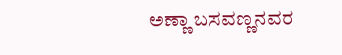ಅಣ್ಣಾ ಬಸವಣ್ಣನವರ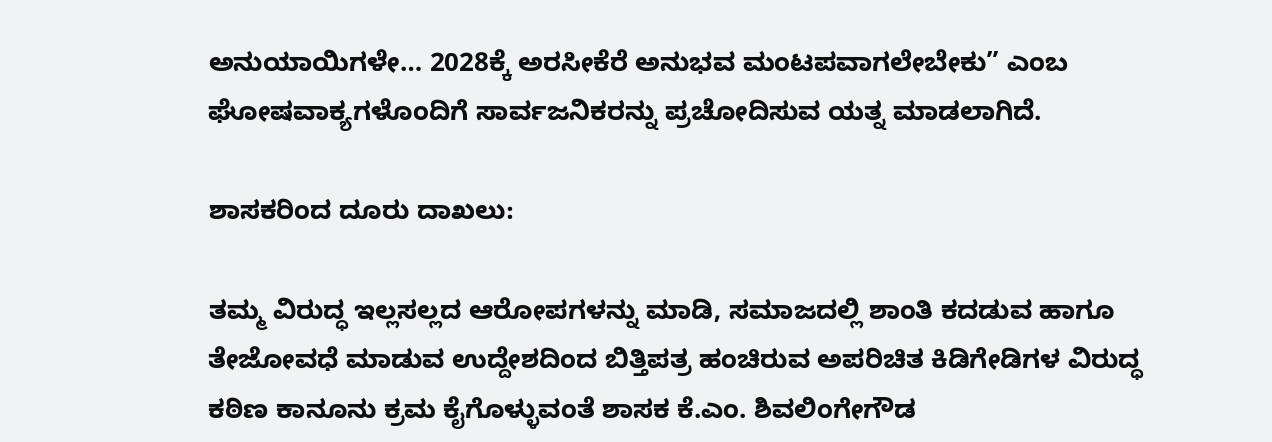ಅನುಯಾಯಿಗಳೇ… 2028ಕ್ಕೆ ಅರಸೀಕೆರೆ ಅನುಭವ ಮಂಟಪವಾಗಲೇಬೇಕು” ಎಂಬ ಘೋಷವಾಕ್ಯಗಳೊಂದಿಗೆ ಸಾರ್ವಜನಿಕರನ್ನು ಪ್ರಚೋದಿಸುವ ಯತ್ನ ಮಾಡಲಾಗಿದೆ.

ಶಾಸಕರಿಂದ ದೂರು ದಾಖಲು:

ತಮ್ಮ ವಿರುದ್ಧ ಇಲ್ಲಸಲ್ಲದ ಆರೋಪಗಳನ್ನು ಮಾಡಿ, ಸಮಾಜದಲ್ಲಿ ಶಾಂತಿ ಕದಡುವ ಹಾಗೂ ತೇಜೋವಧೆ ಮಾಡುವ ಉದ್ದೇಶದಿಂದ ಬಿತ್ತಿಪತ್ರ ಹಂಚಿರುವ ಅಪರಿಚಿತ ಕಿಡಿಗೇಡಿಗಳ ವಿರುದ್ಧ ಕಠಿಣ ಕಾನೂನು ಕ್ರಮ ಕೈಗೊಳ್ಳುವಂತೆ ಶಾಸಕ ಕೆ.ಎಂ. ಶಿವಲಿಂಗೇಗೌಡ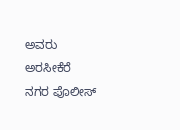ಅವರು ಅರಸೀಕೆರೆ ನಗರ ಪೊಲೀಸ್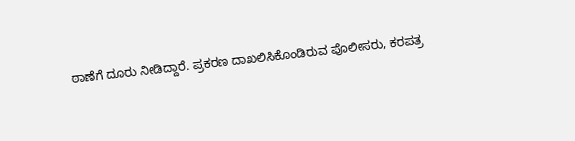ಠಾಣೆಗೆ ದೂರು ನೀಡಿದ್ದಾರೆ. ಪ್ರಕರಣ ದಾಖಲಿಸಿಕೊಂಡಿರುವ ಪೊಲೀಸರು, ಕರಪತ್ರ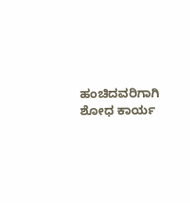ಹಂಚಿದವರಿಗಾಗಿ ಶೋಧ ಕಾರ್ಯ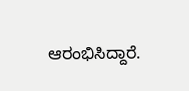ಆರಂಭಿಸಿದ್ದಾರೆ.